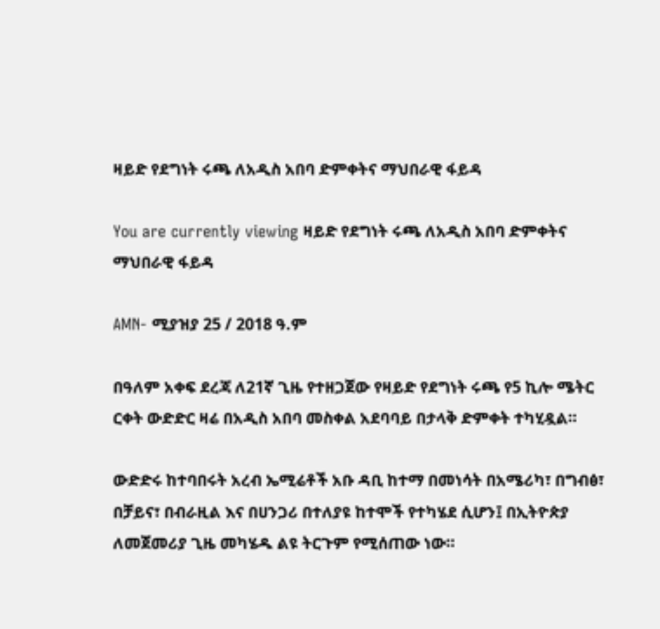ዛይድ የደግነት ሩጫ ለአዲስ አበባ ድምቀትና ማህበራዊ ፋይዳ

You are currently viewing ዛይድ የደግነት ሩጫ ለአዲስ አበባ ድምቀትና ማህበራዊ ፋይዳ

AMN- ሚያዝያ 25 / 2018 ዓ.ም

በዓለም አቀፍ ደረጃ ለ21ኛ ጊዜ የተዘጋጀው የዛይድ የደግነት ሩጫ የ5 ኪሎ ሜትር ርቀት ውድድር ዛሬ በአዲስ አበባ መስቀል አደባባይ በታላቅ ድምቀት ተካሂዷል።

ውድድሩ ከተባበሩት አረብ ኤሚሬቶች አቡ ዳቢ ከተማ በመነሳት በአሜሪካ፣ በግብፅ፣ በቻይና፣ በብራዚል እና በሀንጋሪ በተለያዩ ከተሞች የተካሄደ ሲሆን፤ በኢትዮጵያ ለመጀመሪያ ጊዜ መካሄዱ ልዩ ትርጉም የሚሰጠው ነው።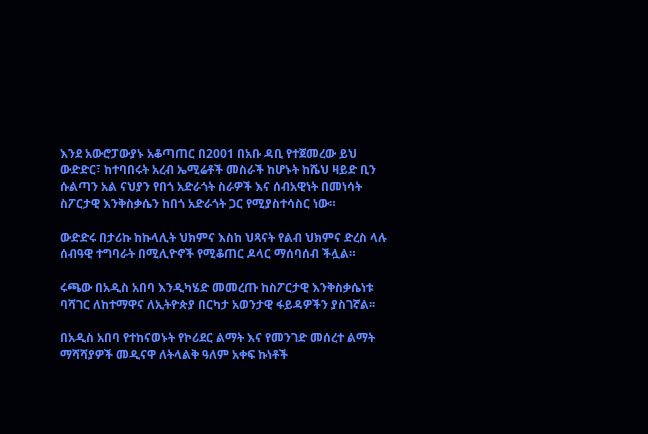እንደ አውሮፓውያኑ አቆጣጠር በ2001 በአቡ ዳቢ የተጀመረው ይህ ውድድር፣ ከተባበሩት አረብ ኤሚሬቶች መስራች ከሆኑት ከሼህ ዛይድ ቢን ሱልጣን አል ናህያን የበጎ አድራጎት ስራዎች እና ሰብአዊነት በመነሳት ስፖርታዊ እንቅስቃሴን ከበጎ አድራጎት ጋር የሚያስተሳስር ነው።

ውድድሩ በታሪኩ ከኩላሊት ህክምና እስከ ህጻናት የልብ ህክምና ድረስ ላሉ ሰብዓዊ ተግባራት በሚሊዮኖች የሚቆጠር ዶላር ማሰባሰብ ችሏል።

ሩጫው በአዲስ አበባ እንዲካሄድ መመረጡ ከስፖርታዊ እንቅስቃሴነቱ ባሻገር ለከተማዋና ለኢትዮጵያ በርካታ አወንታዊ ፋይዳዎችን ያስገኛል፡፡

በአዲስ አበባ የተከናወኑት የኮሪደር ልማት እና የመንገድ መሰረተ ልማት ማሻሻያዎች መዲናዋ ለትላልቅ ዓለም አቀፍ ኩነቶች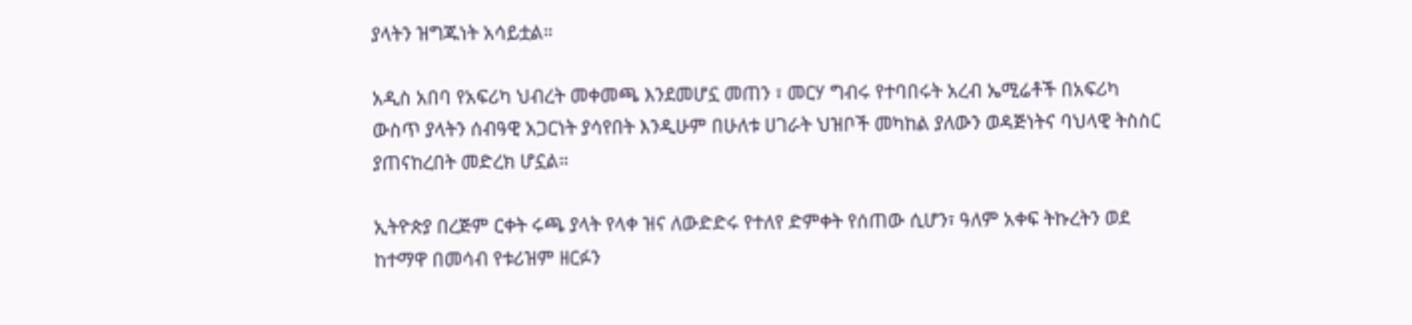ያላትን ዝግጁነት አሳይቷል።

አዲስ አበባ የአፍሪካ ህብረት መቀመጫ እንደመሆኗ መጠን ፣ መርሃ ግብሩ የተባበሩት አረብ ኤሚሬቶች በአፍሪካ ውስጥ ያላትን ሰብዓዊ አጋርነት ያሳየበት እንዲሁም በሁለቱ ሀገራት ህዝቦች መካከል ያለውን ወዳጅነትና ባህላዊ ትስስር ያጠናከረበት መድረክ ሆኗል።

ኢትዮጵያ በረጅም ርቀት ሩጫ ያላት የላቀ ዝና ለውድድሩ የተለየ ድምቀት የሰጠው ሲሆን፣ ዓለም አቀፍ ትኩረትን ወደ ከተማዋ በመሳብ የቱሪዝም ዘርፉን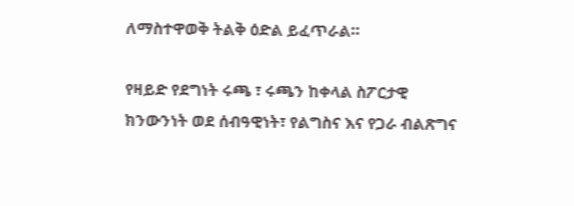ለማስተዋወቅ ትልቅ ዕድል ይፈጥራል።

የዛይድ የደግነት ሩጫ ፣ ሩጫን ከቀላል ስፖርታዊ ክንውንነት ወደ ሰብዓዊነት፣ የልግስና እና የጋራ ብልጽግና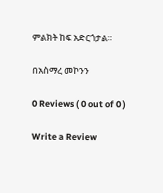ምልክት ከፍ አድርጎታል።

በአስማረ መኮንን

0 Reviews ( 0 out of 0 )

Write a Review